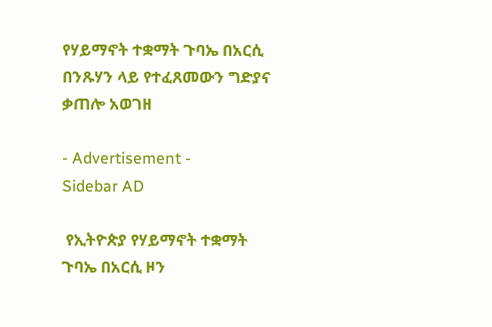የሃይማኖት ተቋማት ጉባኤ በአርሲ በንጹሃን ላይ የተፈጸመውን ግድያና ቃጠሎ አወገዘ

- Advertisement -
Sidebar AD

 የኢትዮጵያ የሃይማኖት ተቋማት ጉባኤ በአርሲ ዞን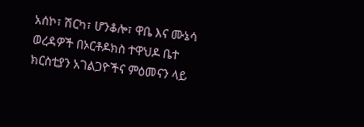አሰኮ፣ ሽርካ፣ ሆንቆሎ፣ ዋቤ እና ሙኔሳ ወረዳዎች በኦርቶዶክስ ተዋህዶ ቤተ ክርስቲያን አገልጋዮችና ምዕመናን ላይ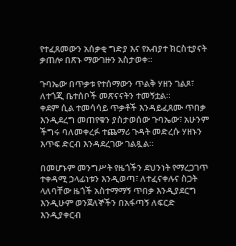የተፈጸመውን አሰቃቂ ግድያ እና የአብያተ ክርስቲያናት ቃጠሎ በጽኑ ማውገዙን አስታወቀ።

ጉባኤው በጥቃቱ የተሰማውን ጥልቅ ሃዘን ገልጾ፣ ለተጎጂ ቤተሰቦች መጽናናትን ተመኝቷል።
ቀደም ሲል ተመሳሳይ ጥቃቶች እንዳይፈጸሙ ጥበቃ እንዲደረግ መጠየቁን ያስታወሰው ጉባኤው፣ አሁንም ችግሩ ባለመቀረፉ ተጨማሪ ጉዳት መድረሱ ሃዘኑን እጥፍ ድርብ እንዳደረገው ገልጿል።

በመሆኑም መንግሥት የዜጎችን ደህንነት የማረጋገጥ ተቀዳሚ ኃላፊነቱን እንዲወጣ፣ ለተፈናቀሉና ስጋት ላለባቸው ዜጎች አስተማማኝ ጥበቃ እንዲያደርግ እንዲሁም ወንጀለኞችን በአፋጣኝ ለፍርድ እንዲያቀርብ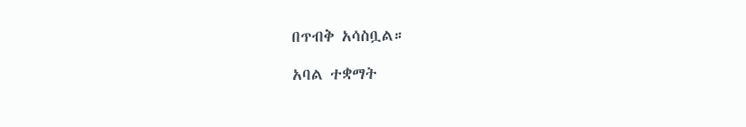በጥብቅ አሳስቧል።

አባል ተቋማት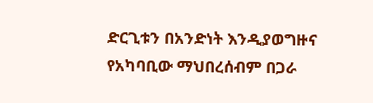ድርጊቱን በአንድነት እንዲያወግዙና የአካባቢው ማህበረሰብም በጋራ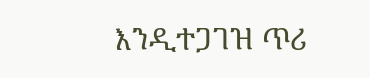እንዲተጋገዝ ጥሪ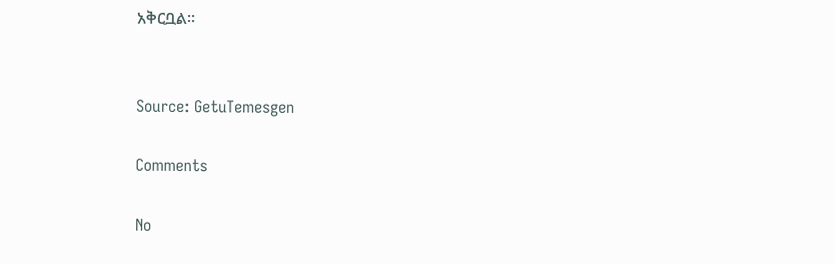አቅርቧል።


Source: GetuTemesgen

Comments

No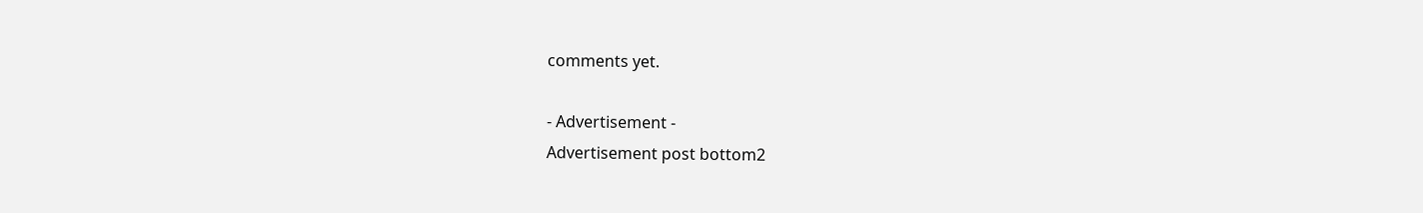comments yet.

- Advertisement -
Advertisement post bottom2